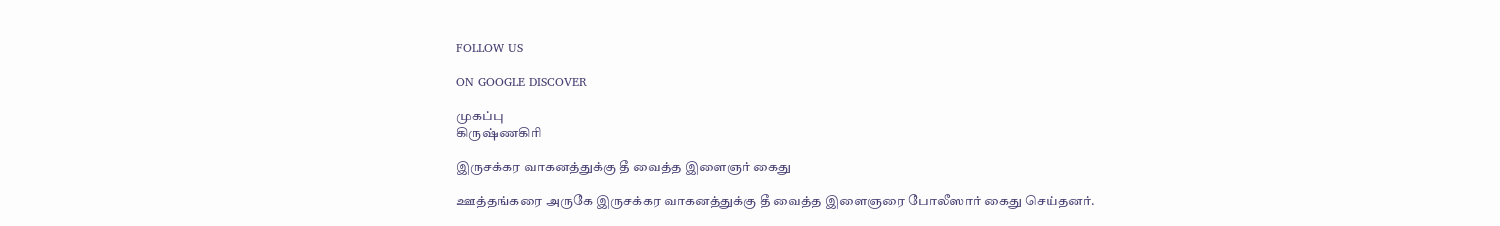FOLLOW US

ON GOOGLE DISCOVER

முகப்பு
கிருஷ்ணகிரி

இருசக்கர வாகனத்துக்கு தீ வைத்த இளைஞர் கைது

ஊத்தங்கரை அருகே இருசக்கர வாகனத்துக்கு தீ வைத்த இளைஞரை போலீஸார் கைது செய்தனர்.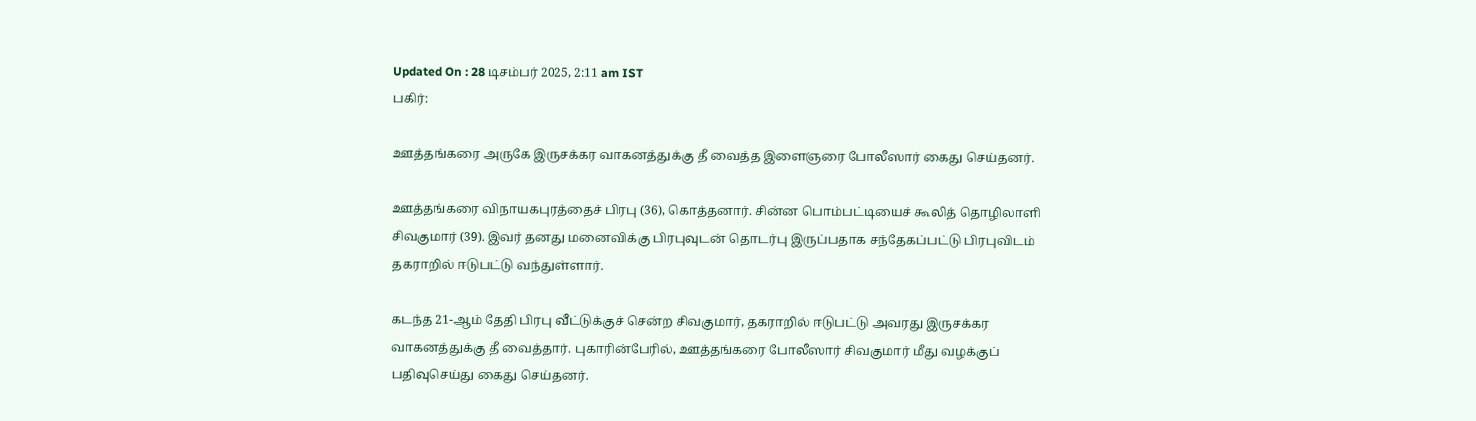Updated On : 28 டிசம்பர் 2025, 2:11 am IST
பகிர்:

ஊத்தங்கரை அருகே இருசக்கர வாகனத்துக்கு தீ வைத்த இளைஞரை போலீஸார் கைது செய்தனர்.

ஊத்தங்கரை விநாயகபுரத்தைச் பிரபு (36), கொத்தனார். சின்ன பொம்பட்டியைச் கூலித் தொழிலாளி சிவகுமார் (39). இவர் தனது மனைவிக்கு பிரபுவுடன் தொடர்பு இருப்பதாக சந்தேகப்பட்டு பிரபுவிடம் தகராறில் ஈடுபட்டு வந்துள்ளார்.

கடந்த 21-ஆம் தேதி பிரபு வீட்டுக்குச் சென்ற சிவகுமார், தகராறில் ஈடுபட்டு அவரது இருசக்கர வாகனத்துக்கு தீ வைத்தார். புகாரின்பேரில், ஊத்தங்கரை போலீஸார் சிவகுமார் மீது வழக்குப் பதிவுசெய்து கைது செய்தனர்.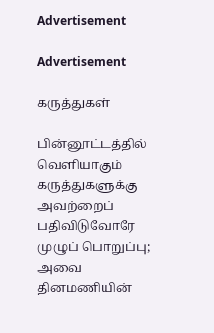Advertisement

Advertisement

கருத்துகள்

பின்னூட்டத்தில் வெளியாகும் கருத்துகளுக்கு அவற்றைப் பதிவிடுவோரே முழுப் பொறுப்பு; அவை தினமணியின்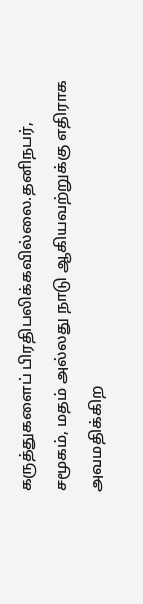கருத்துகளைப் பிரதிபலிக்கவில்லை.தனிநபர், சமூகம், மதம் அல்லது நாடு ஆகியவற்றுக்கு எதிராக அவமதிக்கிற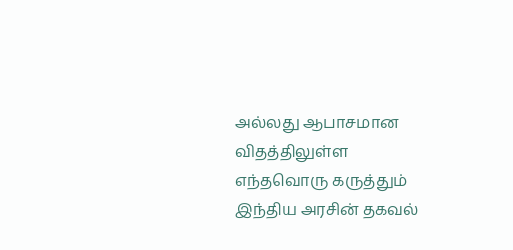அல்லது ஆபாசமான விதத்திலுள்ள எந்தவொரு கருத்தும் இந்திய அரசின் தகவல்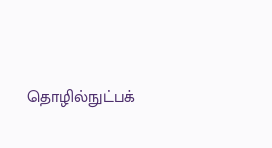தொழில்நுட்பக்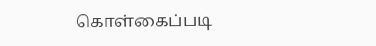கொள்கைப்படி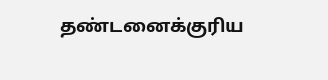தண்டனைக்குரிய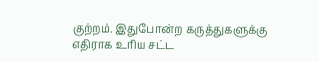குற்றம். இதுபோன்ற கருத்துகளுக்கு எதிராக உரிய சட்ட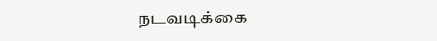நடவடிக்கை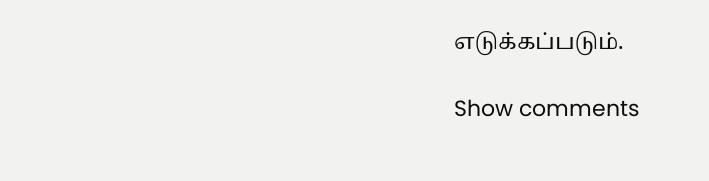எடுக்கப்படும்.

Show comments